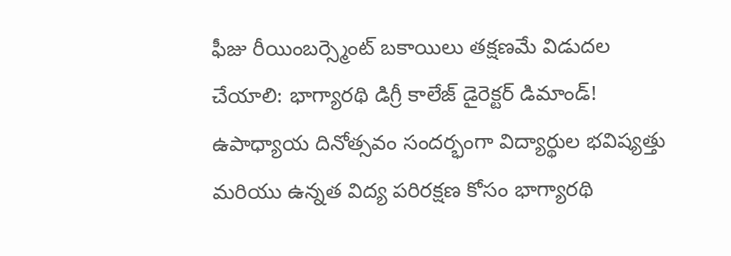ఫీజు రీయింబర్స్మెంట్ బకాయిలు తక్షణమే విడుదల చేయాలి: భాగ్యారథి డిగ్రీ కాలేజ్ డైరెక్టర్ డిమాండ్!
ఉపాధ్యాయ దినోత్సవం సందర్భంగా విద్యార్థుల భవిష్యత్తు మరియు ఉన్నత విద్య పరిరక్షణ కోసం భాగ్యారథి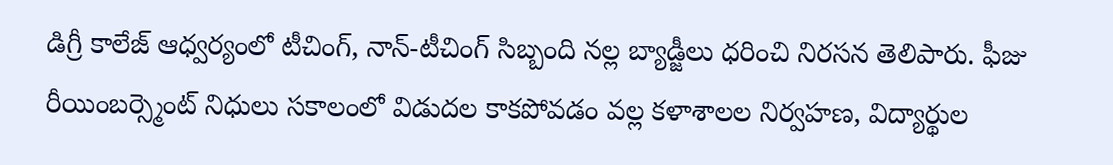డిగ్రీ కాలేజ్ ఆధ్వర్యంలో టీచింగ్, నాన్-టీచింగ్ సిబ్బంది నల్ల బ్యాడ్జీలు ధరించి నిరసన తెలిపారు. ఫీజు రీయింబర్స్మెంట్ నిధులు సకాలంలో విడుదల కాకపోవడం వల్ల కళాశాలల నిర్వహణ, విద్యార్థుల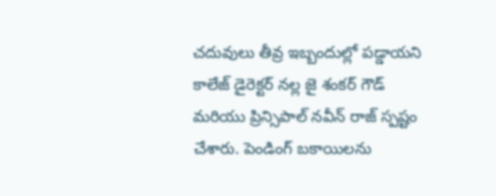చదువులు తీవ్ర ఇబ్బందుల్లో పడ్డాయని కాలేజ్ డైరెక్టర్ నల్ల జై శంకర్ గౌడ్ మరియు ప్రిన్సిపాల్ నవీన్ రాజ్ స్పష్టం చేశారు. పెండింగ్ బకాయిలను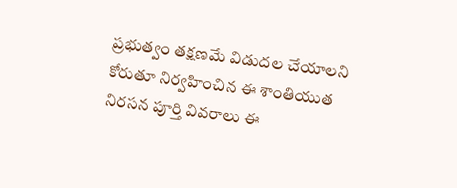ప్రభుత్వం తక్షణమే విడుదల చేయాలని కోరుతూ నిర్వహించిన ఈ శాంతియుత నిరసన పూర్తి వివరాలు ఈ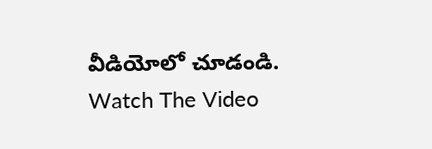వీడియోలో చూడండి.
Watch The Video